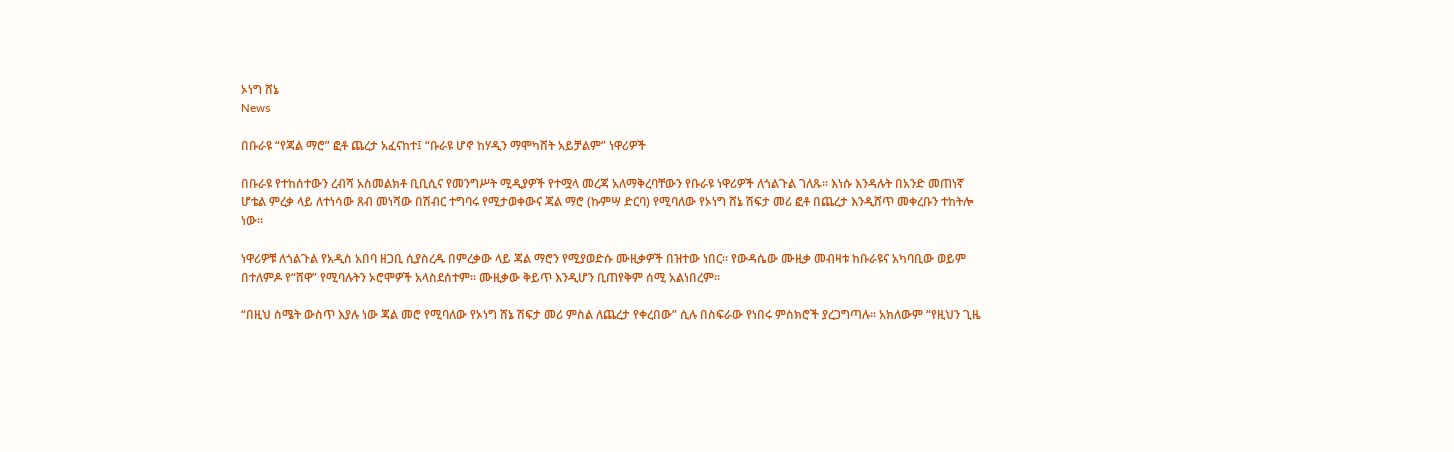ኦነግ ሸኔ
News

በቡራዩ “የጃል ማሮ” ፎቶ ጨረታ አፈናከተ፤ “ቡራዩ ሆኖ ከሃዲን ማሞካሸት አይቻልም” ነዋሪዎች

በቡራዩ የተከሰተውን ረብሻ አስመልክቶ ቢቢሲና የመንግሥት ሚዲያዎች የተሟላ መረጃ አለማቅረባቸውን የቡራዩ ነዋሪዎች ለጎልጉል ገለጹ። እነሱ እንዳሉት በአንድ መጠነኛ ሆቴል ምረቃ ላይ ለተነሳው ጸብ መነሻው በሽብር ተግባሩ የሚታወቀውና ጃል ማሮ (ኩምሣ ድርባ) የሚባለው የኦነግ ሸኔ ሽፍታ መሪ ፎቶ በጨረታ እንዲሸጥ መቀረቡን ተከትሎ ነው።

ነዋሪዎቹ ለጎልጉል የአዲስ አበባ ዘጋቢ ሲያስረዱ በምረቃው ላይ ጃል ማሮን የሚያወድሱ ሙዚቃዎች በዝተው ነበር። የውዳሴው ሙዚቃ መብዛቱ ከቡራዩና አካባቢው ወይም በተለምዶ የ“ሸዋ” የሚባሉትን ኦሮሞዎች አላስደሰተም። ሙዚቃው ቅይጥ እንዲሆን ቢጠየቅም ሰሚ አልነበረም።

“በዚህ ስሜት ውስጥ እያሉ ነው ጃል መሮ የሚባለው የኦነግ ሸኔ ሽፍታ መሪ ምስል ለጨረታ የቀረበው” ሲሉ በስፍራው የነበሩ ምስክሮች ያረጋግጣሉ። አክለውም “የዚህን ጊዜ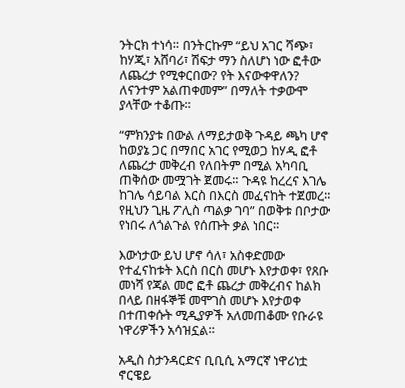ንትርክ ተነሳ። በንትርኩም “ይህ አገር ሻጭ፣ ከሃጂ፣ አሸባሪ፣ ሽፍታ ማን ስለሆነ ነው ፎቶው ለጨረታ የሚቀርበው? የት እናውቀዋለን? ለናንተም አልጠቀመም” በማለት ተቃውሞ ያላቸው ተቆጡ።

“ምክንያቱ በውል ለማይታወቅ ጉዳይ ጫካ ሆኖ ከወያኔ ጋር በማበር አገር የሚወጋ ከሃዲ ፎቶ ለጨረታ መቅረብ የለበትም በሚል አካባቢ ጠቅሰው መሟገት ጀመሩ። ጉዳዩ ከረረና እገሌ ከገሌ ሳይባል እርስ በእርስ መፈናከት ተጀመረ። የዚህን ጊዜ ፖሊስ ጣልቃ ገባ” በወቅቱ በቦታው የነበሩ ለጎልጉል የሰጡት ቃል ነበር።

እውነታው ይህ ሆኖ ሳለ፣ አስቀድመው የተፈናከቱት እርስ በርስ መሆኑ እየታወቀ፣ የጸቡ መነሻ የጃል መሮ ፎቶ ጨረታ መቅረብና ከልክ በላይ በዘፋኞቹ መሞገስ መሆኑ እየታወቀ በተጠቀሱት ሚዲያዎች አለመጠቆሙ የቡራዩ ነዋሪዎችን አሳዝኗል።

አዲስ ስታንዳርድና ቢቢሲ አማርኛ ነዋሪነቷ ኖርዌይ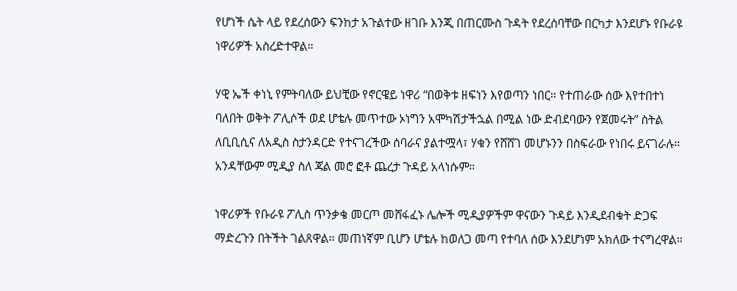የሆነች ሴት ላይ የደረሰውን ፍንከታ አጉልተው ዘገቡ እንጂ በጠርሙስ ጉዳት የደረሰባቸው በርካታ እንደሆኑ የቡራዩ ነዋሪዎች አስረድተዋል።

ሃዊ ኤች ቀነኒ የምትባለው ይህቺው የኖርዌይ ነዋሪ “በወቅቱ ዘፍነን እየወጣን ነበር። የተጠራው ሰው እየተበተነ ባለበት ወቅት ፖሊሶች ወደ ሆቴሉ መጥተው ኦነግን አሞካሽታችኋል በሚል ነው ድብደባውን የጀመሩት” ስትል ለቢቢሲና ለአዲስ ስታንዳርድ የተናገረችው ሰባራና ያልተሟላ፣ ሃቁን የሸሸገ መሆኑንን በስፍራው የነበሩ ይናገራሉ። አንዳቸውም ሚዲያ ስለ ጃል መሮ ፎቶ ጨረታ ጉዳይ አላነሱም።

ነዋሪዎች የቡራዩ ፖሊስ ጥንቃቄ መርጦ መሸፋፈኑ ሌሎች ሚዲያዎችም ዋናውን ጉዳይ እንዲደብቁት ድጋፍ ማድረጉን በትችት ገልጸዋል። መጠነኛም ቢሆን ሆቴሉ ከወለጋ መጣ የተባለ ሰው እንደሆነም አክለው ተናግረዋል።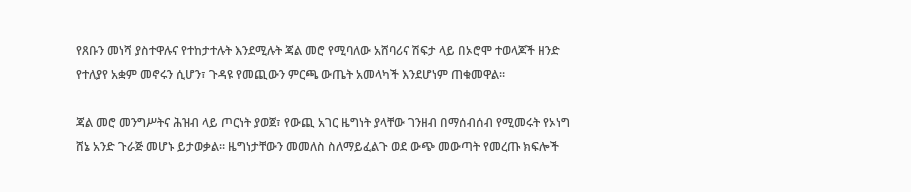የጸቡን መነሻ ያስተዋሉና የተከታተሉት እንደሚሉት ጃል መሮ የሚባለው አሸባሪና ሽፍታ ላይ በኦሮሞ ተወላጆች ዘንድ የተለያየ አቋም መኖሩን ሲሆን፣ ጉዳዩ የመጪውን ምርጫ ውጤት አመላካች እንደሆነም ጠቁመዋል።

ጃል መሮ መንግሥትና ሕዝብ ላይ ጦርነት ያወጀ፣ የውጪ አገር ዜግነት ያላቸው ገንዘብ በማሰብሰብ የሚመሩት የኦነግ ሸኔ አንድ ጉራጅ መሆኑ ይታወቃል። ዜግነታቸውን መመለስ ስለማይፈልጉ ወደ ውጭ መውጣት የመረጡ ክፍሎች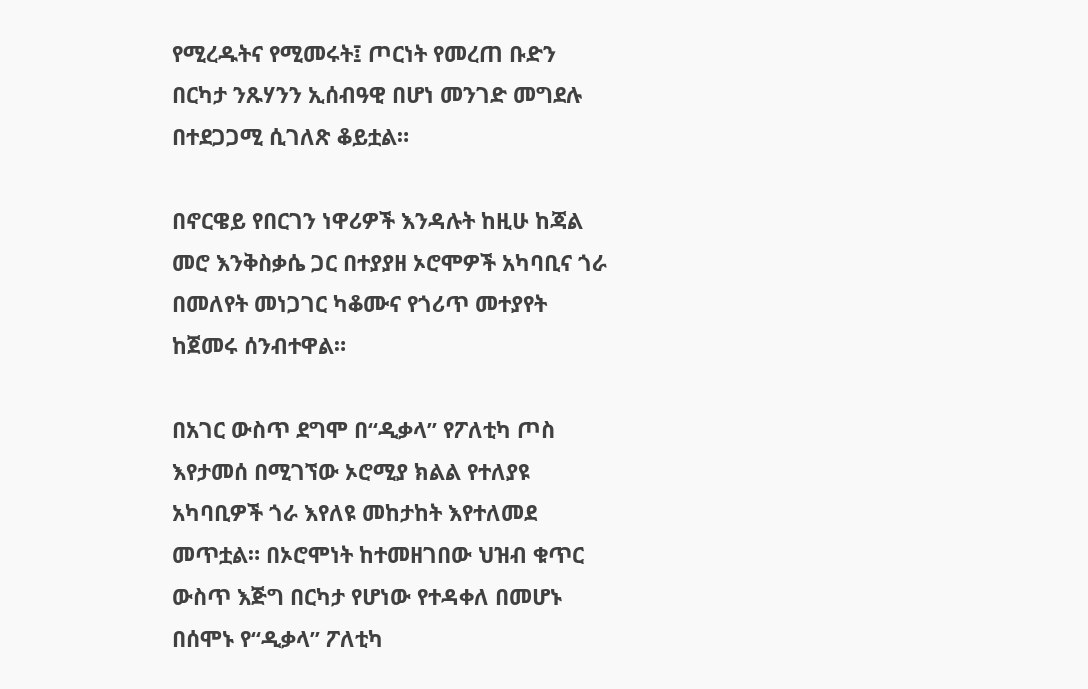የሚረዱትና የሚመሩት፤ ጦርነት የመረጠ ቡድን በርካታ ንጹሃንን ኢሰብዓዊ በሆነ መንገድ መግደሉ በተደጋጋሚ ሲገለጽ ቆይቷል።

በኖርዌይ የበርገን ነዋሪዎች እንዳሉት ከዚሁ ከጃል መሮ እንቅስቃሴ ጋር በተያያዘ ኦሮሞዎች አካባቢና ጎራ በመለየት መነጋገር ካቆሙና የጎሪጥ መተያየት ከጀመሩ ሰንብተዋል።

በአገር ውስጥ ደግሞ በ“ዲቃላ” የፖለቲካ ጦስ እየታመሰ በሚገኘው ኦሮሚያ ክልል የተለያዩ አካባቢዎች ጎራ እየለዩ መከታከት እየተለመደ መጥቷል። በኦሮሞነት ከተመዘገበው ህዝብ ቁጥር ውስጥ እጅግ በርካታ የሆነው የተዳቀለ በመሆኑ በሰሞኑ የ“ዲቃላ” ፖለቲካ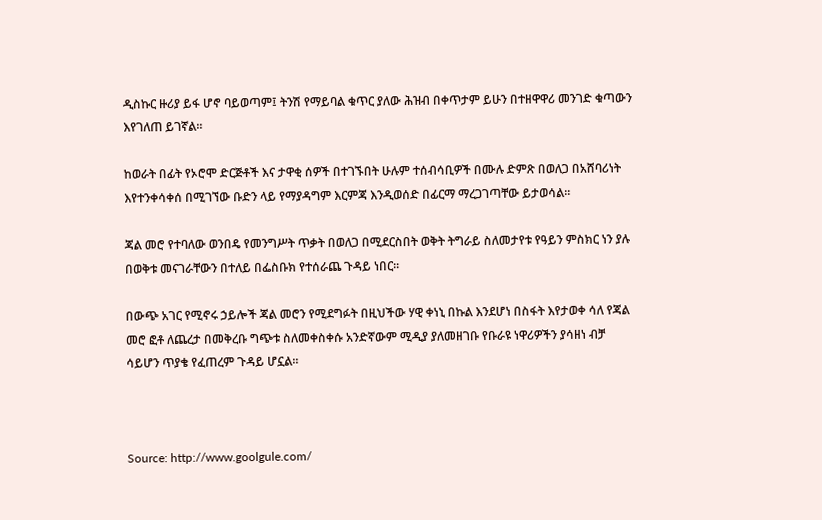ዲስኩር ዙሪያ ይፋ ሆኖ ባይወጣም፤ ትንሽ የማይባል ቁጥር ያለው ሕዝብ በቀጥታም ይሁን በተዘዋዋሪ መንገድ ቁጣውን እየገለጠ ይገኛል።

ከወራት በፊት የኦሮሞ ድርጅቶች እና ታዋቂ ሰዎች በተገኙበት ሁሉም ተሰብሳቢዎች በሙሉ ድምጽ በወለጋ በአሸባሪነት እየተንቀሳቀሰ በሚገኘው ቡድን ላይ የማያዳግም እርምጃ እንዲወሰድ በፊርማ ማረጋገጣቸው ይታወሳል።

ጃል መሮ የተባለው ወንበዴ የመንግሥት ጥቃት በወለጋ በሚደርስበት ወቅት ትግራይ ስለመታየቱ የዓይን ምስክር ነን ያሉ በወቅቱ መናገራቸውን በተለይ በፌስቡክ የተሰራጨ ጉዳይ ነበር።

በውጭ አገር የሚኖሩ ኃይሎች ጃል መሮን የሚደግፉት በዚህችው ሃዊ ቀነኒ በኩል እንደሆነ በስፋት እየታወቀ ሳለ የጃል መሮ ፎቶ ለጨረታ በመቅረቡ ግጭቱ ስለመቀስቀሱ አንድኛውም ሚዲያ ያለመዘገቡ የቡራዩ ነዋሪዎችን ያሳዘነ ብቻ ሳይሆን ጥያቄ የፈጠረም ጉዳይ ሆኗል።



Source: http://www.goolgule.com/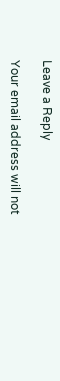Leave a Reply

Your email address will not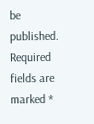be published. Required fields are marked *